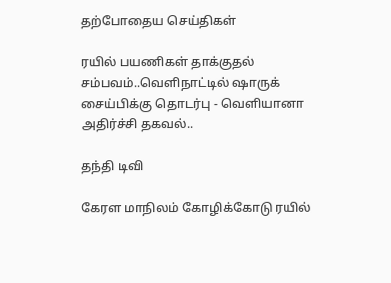தற்போதைய செய்திகள்

ரயில் பயணிகள் தாக்குதல் சம்பவம்..வெளிநாட்டில் ஷாருக் சைய்பிக்கு தொடர்பு - வெளியானா அதிர்ச்சி தகவல்..

தந்தி டிவி

கேரள மாநிலம் கோழிக்கோடு ரயில்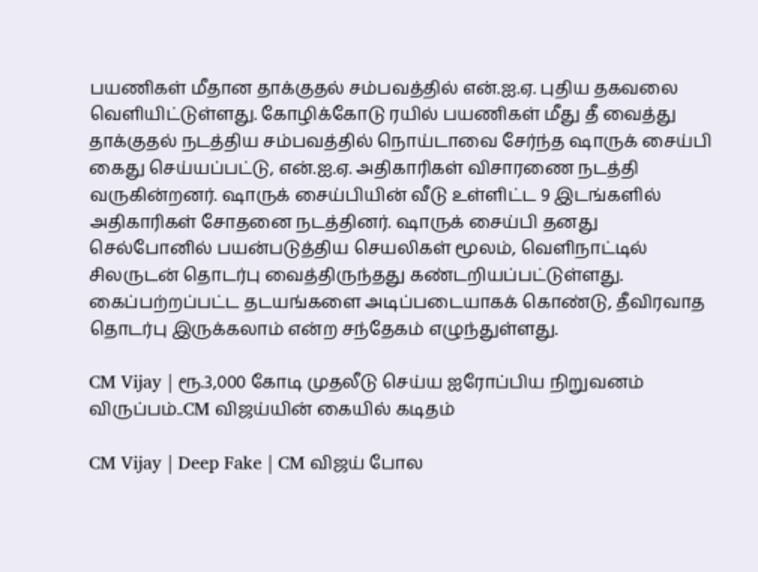பயணிகள் மீதான தாக்குதல் சம்பவத்தில் என்.ஐ.ஏ. புதிய தகவலை வெளியிட்டுள்ளது. கோழிக்கோடு ரயில் பயணிகள் மீது தீ வைத்து தாக்குதல் நடத்திய சம்பவத்தில் நொய்டாவை சேர்ந்த ஷாருக் சைய்பி கைது செய்யப்பட்டு, என்.ஐ.ஏ. அதிகாரிகள் விசாரணை நடத்தி வருகின்றனர். ஷாருக் சைய்பியின் வீடு உள்ளிட்ட 9 இடங்களில் அதிகாரிகள் சோதனை நடத்தினர். ஷாருக் சைய்பி தனது செல்போனில் பயன்படுத்திய செயலிகள் மூலம், வெளிநாட்டில் சிலருடன் தொடர்பு வைத்திருந்தது கண்டறியப்பட்டுள்ளது. கைப்பற்றப்பட்ட தடயங்களை அடிப்படையாகக் கொண்டு, தீவிரவாத தொடர்பு இருக்கலாம் என்ற சந்தேகம் எழுந்துள்ளது.

CM Vijay | ரூ.3,000 கோடி முதலீடு செய்ய ஐரோப்பிய நிறுவனம் விருப்பம்..CM விஜய்யின் கையில் கடிதம்

CM Vijay | Deep Fake | CM விஜய் போல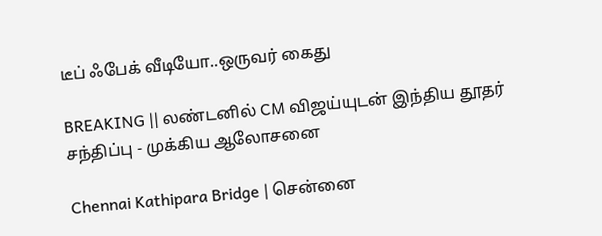டீப் ஃபேக் வீடியோ..ஒருவர் கைது

BREAKING || லண்டனில் CM விஜய்யுடன் இந்திய தூதர் சந்திப்பு - முக்கிய ஆலோசனை

Chennai Kathipara Bridge | சென்னை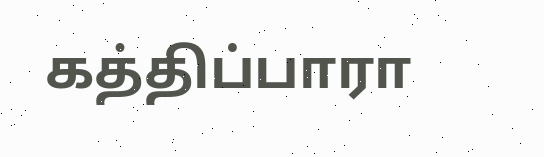கத்திப்பாரா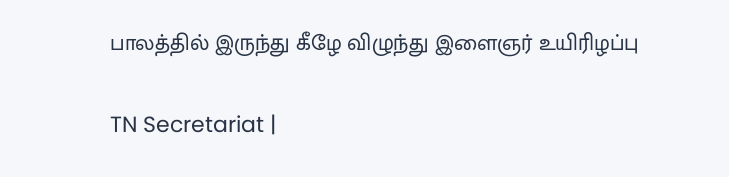பாலத்தில் இருந்து கீழே விழுந்து இளைஞர் உயிரிழப்பு

TN Secretariat |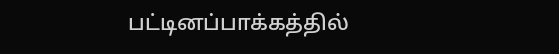பட்டினப்பாக்கத்தில்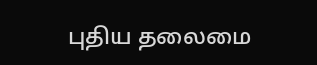புதிய தலைமை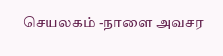செயலகம் -நாளை அவசர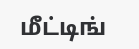மீட்டிங்